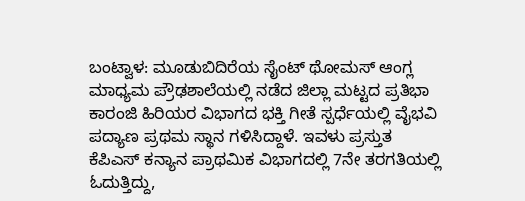ಬಂಟ್ವಾಳ: ಮೂಡುಬಿದಿರೆಯ ಸೈಂಟ್ ಥೋಮಸ್ ಆಂಗ್ಲ ಮಾಧ್ಯಮ ಪ್ರೌಢಶಾಲೆಯಲ್ಲಿ ನಡೆದ ಜಿಲ್ಲಾ ಮಟ್ಟದ ಪ್ರತಿಭಾ ಕಾರಂಜಿ ಹಿರಿಯರ ವಿಭಾಗದ ಭಕ್ತಿ ಗೀತೆ ಸ್ಪರ್ಧೆಯಲ್ಲಿ ವೈಭವಿ ಪದ್ಯಾಣ ಪ್ರಥಮ ಸ್ಥಾನ ಗಳಿಸಿದ್ದಾಳೆ. ಇವಳು ಪ್ರಸ್ತುತ ಕೆಪಿಎಸ್ ಕನ್ಯಾನ ಪ್ರಾಥಮಿಕ ವಿಭಾಗದಲ್ಲಿ 7ನೇ ತರಗತಿಯಲ್ಲಿ ಓದುತ್ತಿದ್ದು,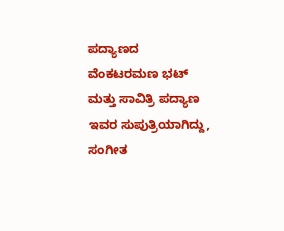ಪದ್ಯಾಣದ ವೆಂಕಟರಮಣ ಭಟ್ ಮತ್ತು ಸಾವಿತ್ರಿ ಪದ್ಯಾಣ ಇವರ ಸುಪುತ್ರಿಯಾಗಿದ್ದು, ಸಂಗೀತ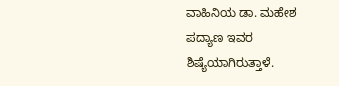ವಾಹಿನಿಯ ಡಾ. ಮಹೇಶ ಪದ್ಯಾಣ ಇವರ ಶಿಷ್ಯೆಯಾಗಿರುತ್ತಾಳೆ.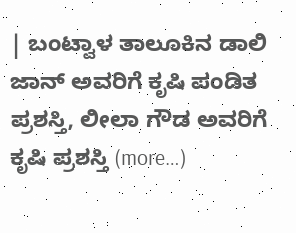| ಬಂಟ್ವಾಳ ತಾಲೂಕಿನ ಡಾಲಿ ಜಾನ್ ಅವರಿಗೆ ಕೃಷಿ ಪಂಡಿತ ಪ್ರಶಸ್ತಿ, ಲೀಲಾ ಗೌಡ ಅವರಿಗೆ ಕೃಷಿ ಪ್ರಶಸ್ತಿ (more…)